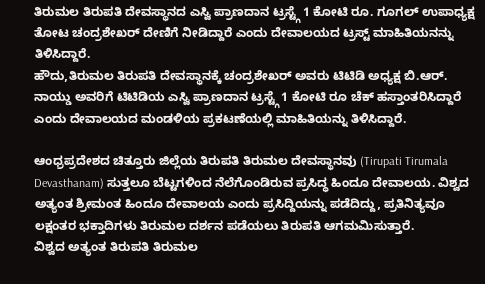ತಿರುಮಲ ತಿರುಪತಿ ದೇವಸ್ಥಾನದ ಎಸ್ವಿ ಪ್ರಾಣದಾನ ಟ್ರಸ್ಟ್ಗೆ 1 ಕೋಟಿ ರೂ. ಗೂಗಲ್ ಉಪಾಧ್ಯಕ್ಷ ತೋಟ ಚಂದ್ರಶೇಖರ್ ದೇಣಿಗೆ ನೀಡಿದ್ದಾರೆ ಎಂದು ದೇವಾಲಯದ ಟ್ರಸ್ಟ್ ಮಾಹಿತಿಯನನ್ನು ತಿಳಿಸಿದ್ದಾರೆ.
ಹೌದು,ತಿರುಮಲ ತಿರುಪತಿ ದೇವಸ್ಥಾನಕ್ಕೆ ಚಂದ್ರಶೇಖರ್ ಅವರು ಟಿಟಿಡಿ ಅಧ್ಯಕ್ಷ ಬಿ.ಆರ್. ನಾಯ್ಡು ಅವರಿಗೆ ಟಿಟಿಡಿಯ ಎಸ್ವಿ ಪ್ರಾಣದಾನ ಟ್ರಸ್ಟ್ಗೆ 1 ಕೋಟಿ ರೂ ಚೆಕ್ ಹಸ್ತಾಂತರಿಸಿದ್ದಾರೆ ಎಂದು ದೇವಾಲಯದ ಮಂಡಳಿಯ ಪ್ರಕಟಣೆಯಲ್ಲಿ ಮಾಹಿತಿಯನ್ನು ತಿಳಿಸಿದ್ದಾರೆ.

ಆಂಧ್ರಪ್ರದೇಶದ ಚಿತ್ತೂರು ಜಿಲ್ಲೆಯ ತಿರುಪತಿ ತಿರುಮಲ ದೇವಸ್ಥಾನವು (Tirupati Tirumala Devasthanam) ಸುತ್ತಲೂ ಬೆಟ್ಟಗಳಿಂದ ನೆಲೆಗೊಂಡಿರುವ ಪ್ರಸಿದ್ಧ ಹಿಂದೂ ದೇವಾಲಯ. ವಿಶ್ವದ ಅತ್ಯಂತ ಶ್ರೀಮಂತ ಹಿಂದೂ ದೇವಾಲಯ ಎಂದು ಪ್ರಸಿದ್ದಿಯನ್ನು ಪಡೆದಿದ್ದು, ಪ್ರತಿನಿತ್ಯವೂ ಲಕ್ಷಂತರ ಭಕ್ತಾದಿಗಳು ತಿರುಮಲ ದರ್ಶನ ಪಡೆಯಲು ತಿರುಪತಿ ಆಗಮಮಿಸುತ್ತಾರೆ.
ವಿಶ್ವದ ಅತ್ಯಂತ ತಿರುಪತಿ ತಿರುಮಲ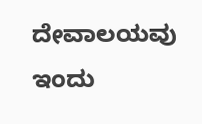ದೇವಾಲಯವು ಇಂದು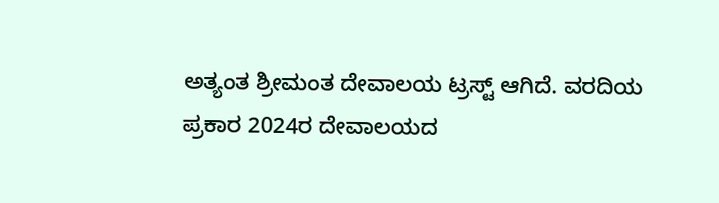ಅತ್ಯಂತ ಶ್ರೀಮಂತ ದೇವಾಲಯ ಟ್ರಸ್ಟ್ ಆಗಿದೆ. ವರದಿಯ ಪ್ರಕಾರ 2024ರ ದೇವಾಲಯದ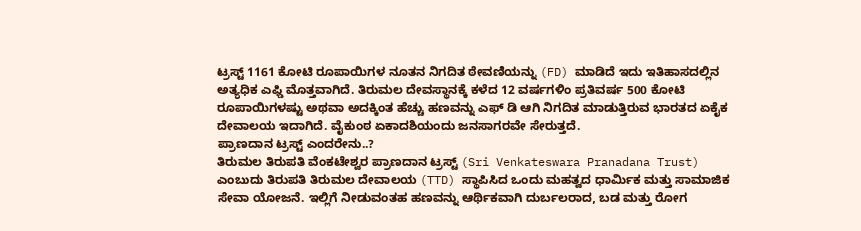ಟ್ರಸ್ಟ್ 1161 ಕೋಟಿ ರೂಪಾಯಿಗಳ ನೂತನ ನಿಗದಿತ ಠೇವಣಿಯನ್ನು (FD) ಮಾಡಿದೆ ಇದು ಇತಿಹಾಸದಲ್ಲಿನ ಅತ್ಯಧಿಕ ಎಫ್ಡಿ ಮೊತ್ತವಾಗಿದೆ. ತಿರುಮಲ ದೇವಸ್ಥಾನಕ್ಕೆ ಕಳೆದ 12 ವರ್ಷಗಳಿಂ ಪ್ರತಿವರ್ಷ 500 ಕೋಟಿ ರೂಪಾಯಿಗಳಷ್ಟು ಅಥವಾ ಅದಕ್ಕಿಂತ ಹೆಚ್ಚು ಹಣವನ್ನು ಎಫ್ ಡಿ ಆಗಿ ನಿಗದಿತ ಮಾಡುತ್ತಿರುವ ಭಾರತದ ಏಕೈಕ ದೇವಾಲಯ ಇದಾಗಿದೆ. ವೈಕುಂಠ ಏಕಾದಶಿಯಂದು ಜನಸಾಗರವೇ ಸೇರುತ್ತದೆ.
ಪ್ರಾಣದಾನ ಟ್ರಸ್ಟ್ ಎಂದರೇನು..?
ತಿರುಮಲ ತಿರುಪತಿ ವೆಂಕಟೇಶ್ವರ ಪ್ರಾಣದಾನ ಟ್ರಸ್ಟ್ (Sri Venkateswara Pranadana Trust) ಎಂಬುದು ತಿರುಪತಿ ತಿರುಮಲ ದೇವಾಲಯ (TTD) ಸ್ಥಾಪಿಸಿದ ಒಂದು ಮಹತ್ವದ ಧಾರ್ಮಿಕ ಮತ್ತು ಸಾಮಾಜಿಕ ಸೇವಾ ಯೋಜನೆ. ಇಲ್ಲಿಗೆ ನೀಡುವಂತಹ ಹಣವನ್ನು ಆರ್ಥಿಕವಾಗಿ ದುರ್ಬಲರಾದ, ಬಡ ಮತ್ತು ರೋಗ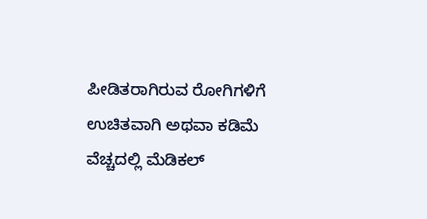ಪೀಡಿತರಾಗಿರುವ ರೋಗಿಗಳಿಗೆ ಉಚಿತವಾಗಿ ಅಥವಾ ಕಡಿಮೆ ವೆಚ್ಚದಲ್ಲಿ ಮೆಡಿಕಲ್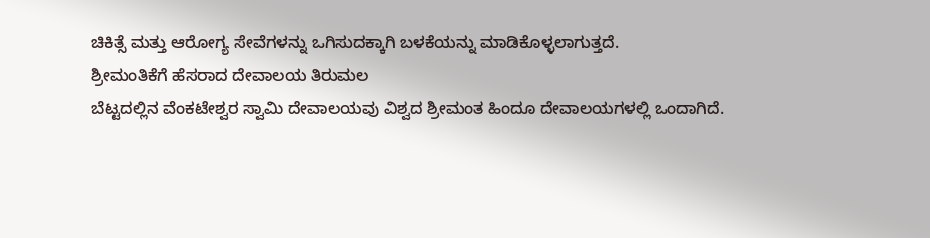ಚಿಕಿತ್ಸೆ ಮತ್ತು ಆರೋಗ್ಯ ಸೇವೆಗಳನ್ನು ಒಗಿಸುದಕ್ಕಾಗಿ ಬಳಕೆಯನ್ನು ಮಾಡಿಕೊಳ್ಳಲಾಗುತ್ತದೆ.
ಶ್ರೀಮಂತಿಕೆಗೆ ಹೆಸರಾದ ದೇವಾಲಯ ತಿರುಮಲ
ಬೆಟ್ಟದಲ್ಲಿನ ವೆಂಕಟೇಶ್ವರ ಸ್ವಾಮಿ ದೇವಾಲಯವು ವಿಶ್ವದ ಶ್ರೀಮಂತ ಹಿಂದೂ ದೇವಾಲಯಗಳಲ್ಲಿ ಒಂದಾಗಿದೆ.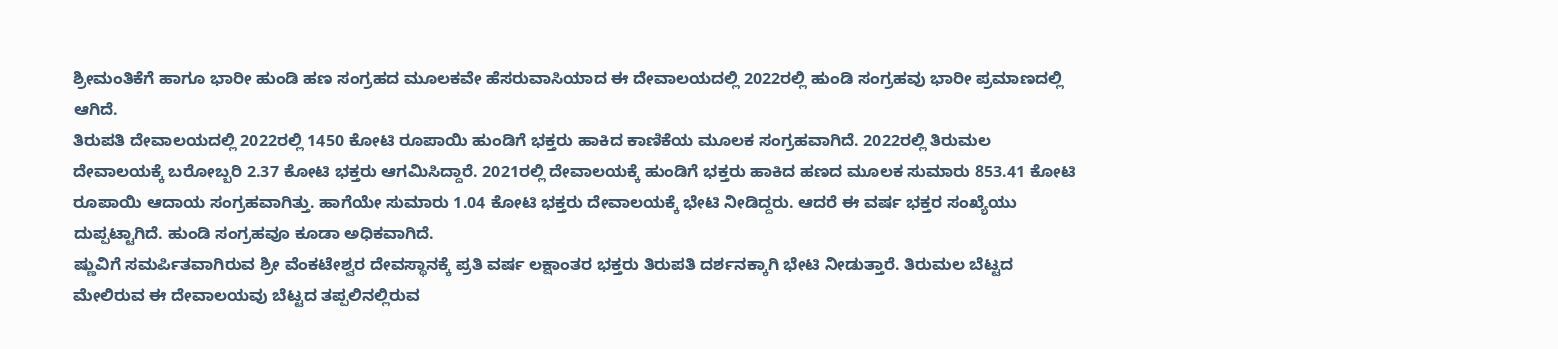ಶ್ರೀಮಂತಿಕೆಗೆ ಹಾಗೂ ಭಾರೀ ಹುಂಡಿ ಹಣ ಸಂಗ್ರಹದ ಮೂಲಕವೇ ಹೆಸರುವಾಸಿಯಾದ ಈ ದೇವಾಲಯದಲ್ಲಿ 2022ರಲ್ಲಿ ಹುಂಡಿ ಸಂಗ್ರಹವು ಭಾರೀ ಪ್ರಮಾಣದಲ್ಲಿ ಆಗಿದೆ.
ತಿರುಪತಿ ದೇವಾಲಯದಲ್ಲಿ 2022ರಲ್ಲಿ 1450 ಕೋಟಿ ರೂಪಾಯಿ ಹುಂಡಿಗೆ ಭಕ್ತರು ಹಾಕಿದ ಕಾಣಿಕೆಯ ಮೂಲಕ ಸಂಗ್ರಹವಾಗಿದೆ. 2022ರಲ್ಲಿ ತಿರುಮಲ ದೇವಾಲಯಕ್ಕೆ ಬರೋಬ್ಬರಿ 2.37 ಕೋಟಿ ಭಕ್ತರು ಆಗಮಿಸಿದ್ದಾರೆ. 2021ರಲ್ಲಿ ದೇವಾಲಯಕ್ಕೆ ಹುಂಡಿಗೆ ಭಕ್ತರು ಹಾಕಿದ ಹಣದ ಮೂಲಕ ಸುಮಾರು 853.41 ಕೋಟಿ ರೂಪಾಯಿ ಆದಾಯ ಸಂಗ್ರಹವಾಗಿತ್ತು. ಹಾಗೆಯೇ ಸುಮಾರು 1.04 ಕೋಟಿ ಭಕ್ತರು ದೇವಾಲಯಕ್ಕೆ ಭೇಟಿ ನೀಡಿದ್ದರು. ಆದರೆ ಈ ವರ್ಷ ಭಕ್ತರ ಸಂಖ್ಯೆಯು ದುಪ್ಪಟ್ಟಾಗಿದೆ. ಹುಂಡಿ ಸಂಗ್ರಹವೂ ಕೂಡಾ ಅಧಿಕವಾಗಿದೆ.
ಷ್ಣುವಿಗೆ ಸಮರ್ಪಿತವಾಗಿರುವ ಶ್ರೀ ವೆಂಕಟೇಶ್ವರ ದೇವಸ್ಥಾನಕ್ಕೆ ಪ್ರತಿ ವರ್ಷ ಲಕ್ಷಾಂತರ ಭಕ್ತರು ತಿರುಪತಿ ದರ್ಶನಕ್ಕಾಗಿ ಭೇಟಿ ನೀಡುತ್ತಾರೆ. ತಿರುಮಲ ಬೆಟ್ಟದ ಮೇಲಿರುವ ಈ ದೇವಾಲಯವು ಬೆಟ್ಟದ ತಪ್ಪಲಿನಲ್ಲಿರುವ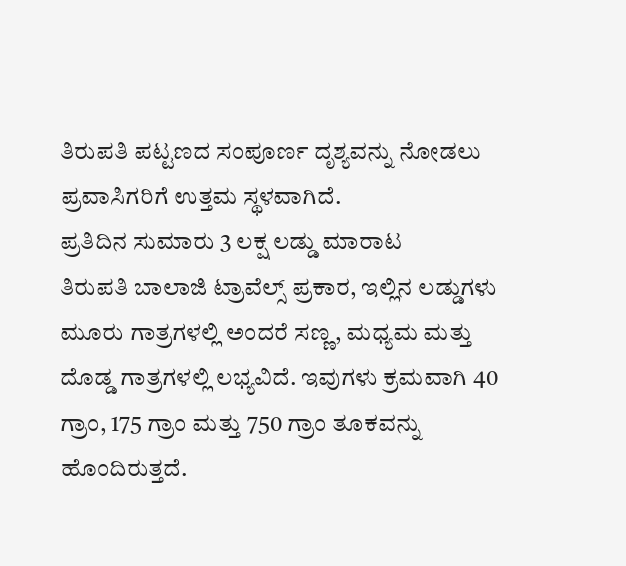ತಿರುಪತಿ ಪಟ್ಟಣದ ಸಂಪೂರ್ಣ ದೃಶ್ಯವನ್ನು ನೋಡಲು ಪ್ರವಾಸಿಗರಿಗೆ ಉತ್ತಮ ಸ್ಥಳವಾಗಿದೆ.
ಪ್ರತಿದಿನ ಸುಮಾರು 3 ಲಕ್ಷ ಲಡ್ಡು ಮಾರಾಟ
ತಿರುಪತಿ ಬಾಲಾಜಿ ಟ್ರಾವೆಲ್ಸ್ ಪ್ರಕಾರ, ಇಲ್ಲಿನ ಲಡ್ಡುಗಳು ಮೂರು ಗಾತ್ರಗಳಲ್ಲಿ ಅಂದರೆ ಸಣ್ಣ, ಮಧ್ಯಮ ಮತ್ತು ದೊಡ್ಡ ಗಾತ್ರಗಳಲ್ಲಿ ಲಭ್ಯವಿದೆ. ಇವುಗಳು ಕ್ರಮವಾಗಿ 40 ಗ್ರಾಂ, 175 ಗ್ರಾಂ ಮತ್ತು 750 ಗ್ರಾಂ ತೂಕವನ್ನು ಹೊಂದಿರುತ್ತದೆ.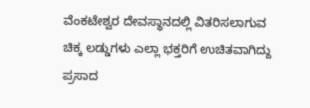ವೆಂಕಟೇಶ್ವರ ದೇವಸ್ಥಾನದಲ್ಲಿ ವಿತರಿಸಲಾಗುವ ಚಿಕ್ಕ ಲಡ್ಡುಗಳು ಎಲ್ಲಾ ಭಕ್ತರಿಗೆ ಉಚಿತವಾಗಿದ್ದು ಪ್ರಸಾದ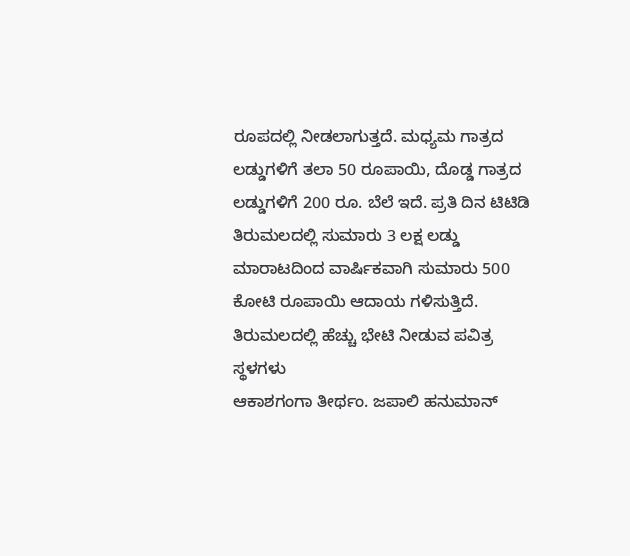ರೂಪದಲ್ಲಿ ನೀಡಲಾಗುತ್ತದೆ. ಮಧ್ಯಮ ಗಾತ್ರದ ಲಡ್ಡುಗಳಿಗೆ ತಲಾ 50 ರೂಪಾಯಿ, ದೊಡ್ಡ ಗಾತ್ರದ ಲಡ್ಡುಗಳಿಗೆ 200 ರೂ. ಬೆಲೆ ಇದೆ. ಪ್ರತಿ ದಿನ ಟಿಟಿಡಿ ತಿರುಮಲದಲ್ಲಿ ಸುಮಾರು 3 ಲಕ್ಷ ಲಡ್ಡು ಮಾರಾಟದಿಂದ ವಾರ್ಷಿಕವಾಗಿ ಸುಮಾರು 500 ಕೋಟಿ ರೂಪಾಯಿ ಆದಾಯ ಗಳಿಸುತ್ತಿದೆ.
ತಿರುಮಲದಲ್ಲಿ ಹೆಚ್ಚು ಭೇಟಿ ನೀಡುವ ಪವಿತ್ರ ಸ್ಥಳಗಳು
ಆಕಾಶಗಂಗಾ ತೀರ್ಥಂ. ಜಪಾಲಿ ಹನುಮಾನ್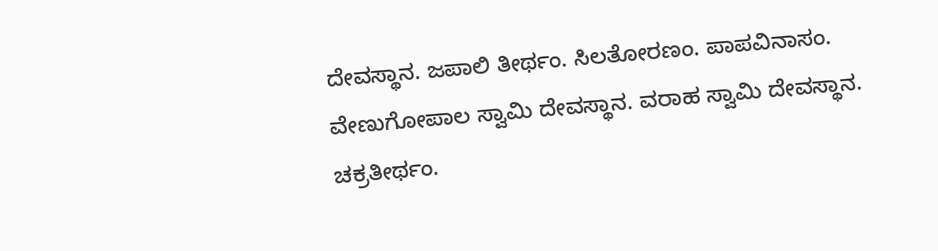ದೇವಸ್ಥಾನ. ಜಪಾಲಿ ತೀರ್ಥಂ. ಸಿಲತೋರಣಂ. ಪಾಪವಿನಾಸಂ. ವೇಣುಗೋಪಾಲ ಸ್ವಾಮಿ ದೇವಸ್ಥಾನ. ವರಾಹ ಸ್ವಾಮಿ ದೇವಸ್ಥಾನ. ಚಕ್ರತೀರ್ಥಂ.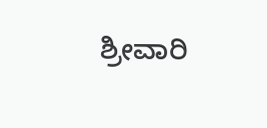ಶ್ರೀವಾರಿ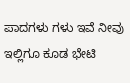ಪಾದಗಳು ಗಳು ಇವೆ ನೀವು ಇಲ್ಲಿಗೂ ಕೂಡ ಭೇಟಿ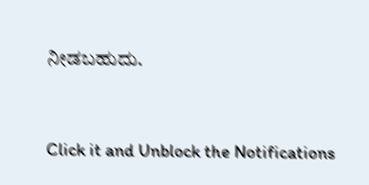ನೀಡಬಹುದು.


Click it and Unblock the Notifications